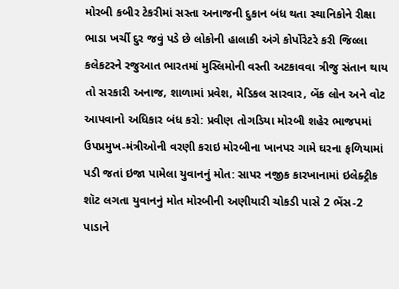મોરબી કબીર ટેકરીમાં સસ્તા અનાજની દુકાન બંધ થતા સ્થાનિકોને રીક્ષા ભાડા ખર્ચી દુર જવું પડે છે લોકોની હાલાકી અંગે કોર્પોરેટરે કરી જિલ્લા કલેકટરને રજુઆત ભારતમાં મુસ્લિમોની વસ્તી અટકાવવા ત્રીજુ સંતાન થાય તો સરકારી અનાજ, શાળામાં પ્રવેશ, મેડિકલ સારવાર, બેંક લોન અને વોટ આપવાનો અધિકાર બંધ કરો: પ્રવીણ તોગડિયા મોરબી શહેર ભાજપમાં ઉપપ્રમુખ-મંત્રીઓની વરણી કરાઇ મોરબીના ખાનપર ગામે ઘરના ફળિયામાં પડી જતાં ઇજા પામેલા યુવાનનું મોત: સાપર નજીક કારખાનામાં ઇલેક્ટ્રીક શૉટ લગતા યુવાનનું મોત મોરબીની અણીયારી ચોકડી પાસે 2 ભેંસ-2 પાડાને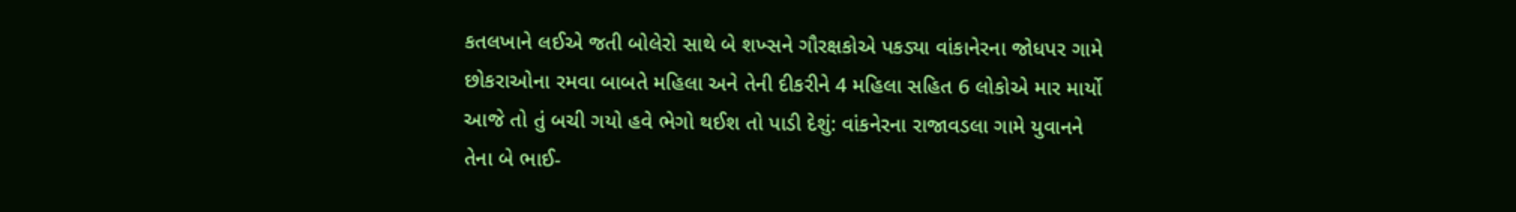કતલખાને લઈએ જતી બોલેરો સાથે બે શખ્સને ગૌરક્ષકોએ પકડ્યા વાંકાનેરના જોધપર ગામે છોકરાઓના રમવા બાબતે મહિલા અને તેની દીકરીને 4 મહિલા સહિત 6 લોકોએ માર માર્યો આજે તો તું બચી ગયો હવે ભેગો થઈશ તો પાડી દેશું: વાંકનેરના રાજાવડલા ગામે યુવાનને તેના બે ભાઈ-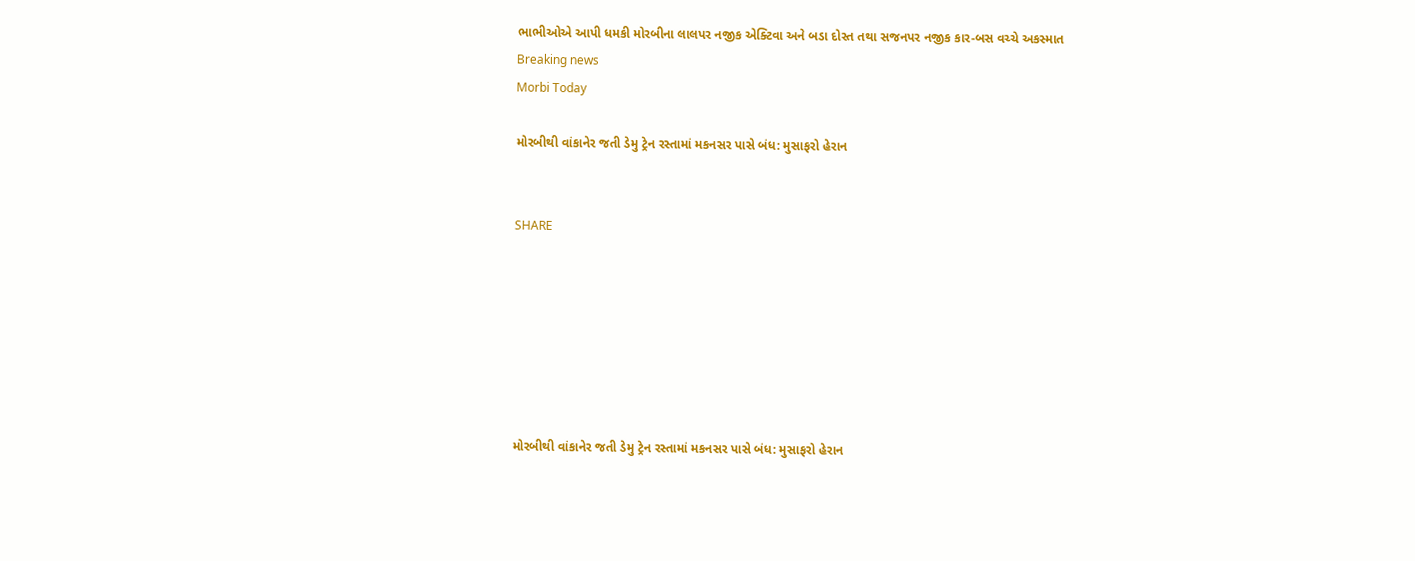ભાભીઓએ આપી ધમકી મોરબીના લાલપર નજીક એક્ટિવા અને બડા દોસ્ત તથા સજનપર નજીક કાર-બસ વચ્ચે અકસ્માત
Breaking news
Morbi Today

મોરબીથી વાંકાનેર જતી ડેમુ ટ્રેન રસ્તામાં મકનસર પાસે બંધ: મુસાફરો હેરાન


SHARE







મોરબીથી વાંકાનેર જતી ડેમુ ટ્રેન રસ્તામાં મકનસર પાસે બંધ: મુસાફરો હેરાન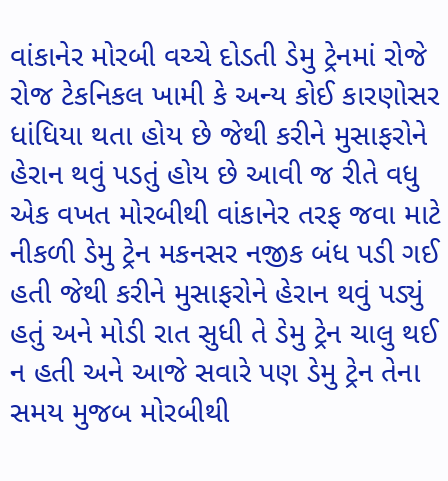વાંકાનેર મોરબી વચ્ચે દોડતી ડેમુ ટ્રેનમાં રોજે રોજ ટેકનિકલ ખામી કે અન્ય કોઈ કારણોસર ધાંધિયા થતા હોય છે જેથી કરીને મુસાફરોને હેરાન થવું પડતું હોય છે આવી જ રીતે વધુ એક વખત મોરબીથી વાંકાનેર તરફ જવા માટે નીકળી ડેમુ ટ્રેન મકનસર નજીક બંધ પડી ગઈ હતી જેથી કરીને મુસાફરોને હેરાન થવું પડ્યું હતું અને મોડી રાત સુધી તે ડેમુ ટ્રેન ચાલુ થઈ ન હતી અને આજે સવારે પણ ડેમુ ટ્રેન તેના સમય મુજબ મોરબીથી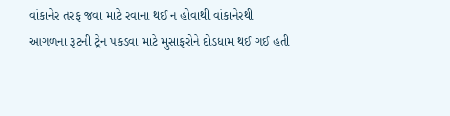વાંકાનેર તરફ જવા માટે રવાના થઈ ન હોવાથી વાંકાનેરથી આગળના રૂટની ટ્રેન પકડવા માટે મુસાફરોને દોડધામ થઈ ગઈ હતી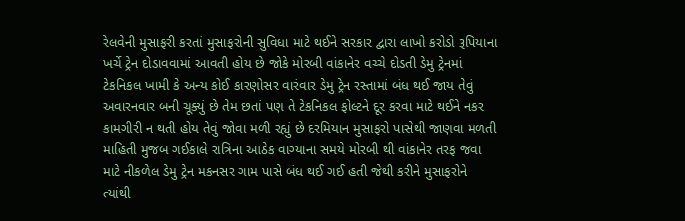રેલવેની મુસાફરી કરતાં મુસાફરોની સુવિધા માટે થઈને સરકાર દ્વારા લાખો કરોડો રૂપિયાના ખર્ચે ટ્રેન દોડાવવામાં આવતી હોય છે જોકે મોરબી વાંકાનેર વચ્ચે દોડતી ડેમુ ટ્રેનમાં ટેકનિકલ ખામી કે અન્ય કોઈ કારણોસર વારંવાર ડેમુ ટ્રેન રસ્તામાં બંધ થઈ જાય તેવું અવારનવાર બની ચૂક્યું છે તેમ છતાં પણ તે ટેકનિકલ ફોલ્ટને દૂર કરવા માટે થઈને નકર કામગીરી ન થતી હોય તેવું જોવા મળી રહ્યું છે દરમિયાન મુસાફરો પાસેથી જાણવા મળતી માહિતી મુજબ ગઈકાલે રાત્રિના આઠેક વાગ્યાના સમયે મોરબી થી વાંકાનેર તરફ જવા માટે નીકળેલ ડેમુ ટ્રેન મકનસર ગામ પાસે બંધ થઈ ગઈ હતી જેથી કરીને મુસાફરોને ત્યાંથી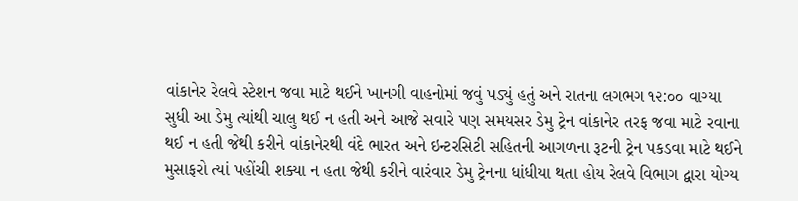વાંકાનેર રેલવે સ્ટેશન જવા માટે થઈને ખાનગી વાહનોમાં જવું પડ્યું હતું અને રાતના લગભગ ૧૨:૦૦ વાગ્યા સુધી આ ડેમુ ત્યાંથી ચાલુ થઈ ન હતી અને આજે સવારે પણ સમયસર ડેમુ ટ્રેન વાંકાનેર તરફ જવા માટે રવાના થઈ ન હતી જેથી કરીને વાંકાનેરથી વંદે ભારત અને ઇન્ટરસિટી સહિતની આગળના રૂટની ટ્રેન પકડવા માટે થઈને મુસાફરો ત્યાં પહોંચી શક્યા ન હતા જેથી કરીને વારંવાર ડેમુ ટ્રેનના ધાંધીયા થતા હોય રેલવે વિભાગ દ્વારા યોગ્ય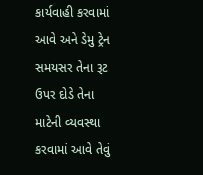કાર્યવાહી કરવામાં આવે અને ડેમુ ટ્રેન સમયસર તેના રૂટ ઉપર દોડે તેના માટેની વ્યવસ્થા કરવામાં આવે તેવું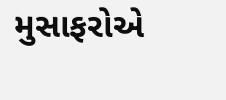મુસાફરોએ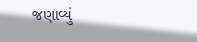જણાવ્યું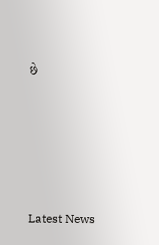છે






Latest News